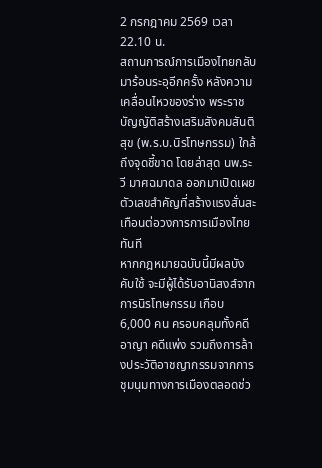2 กรกฎาคม 2569 เวลา 22.10 น.
สถานการณ์การเมืองไทยกลับมาร้อนระอุอีกครั้ง หลังความเคลื่อนไหวของร่าง พระราชบัญญัติสร้างเสริมสังคมสันติสุข (พ.ร.บ.นิรโทษกรรม) ใกล้ถึงจุดชี้ขาด โดยล่าสุด นพ.ระวี มาศฉมาดล ออกมาเปิดเผยตัวเลขสำคัญที่สร้างแรงสั่นสะเทือนต่อวงการการเมืองไทยทันที
หากกฎหมายฉบับนี้มีผลบังคับใช้ จะมีผู้ได้รับอานิสงส์จากการนิรโทษกรรม เกือบ 6,000 คน ครอบคลุมทั้งคดีอาญา คดีแพ่ง รวมถึงการล้างประวัติอาชญากรรมจากการชุมนุมทางการเมืองตลอดช่ว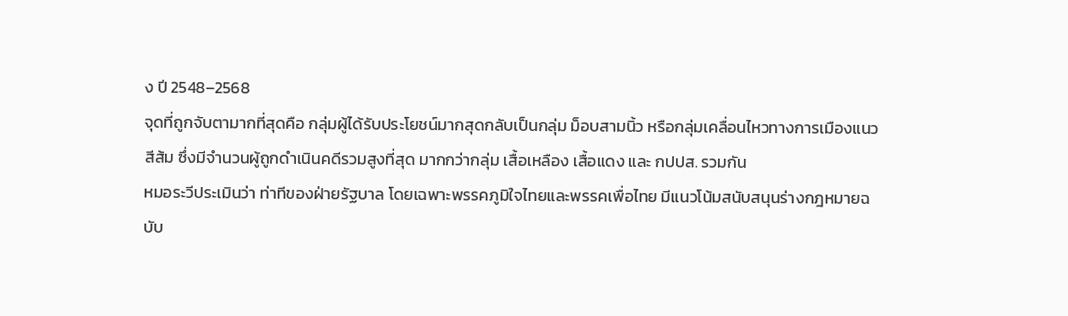ง ปี 2548–2568
จุดที่ถูกจับตามากที่สุดคือ กลุ่มผู้ได้รับประโยชน์มากสุดกลับเป็นกลุ่ม ม็อบสามนิ้ว หรือกลุ่มเคลื่อนไหวทางการเมืองแนวสีส้ม ซึ่งมีจำนวนผู้ถูกดำเนินคดีรวมสูงที่สุด มากกว่ากลุ่ม เสื้อเหลือง เสื้อแดง และ กปปส. รวมกัน
หมอระวีประเมินว่า ท่าทีของฝ่ายรัฐบาล โดยเฉพาะพรรคภูมิใจไทยและพรรคเพื่อไทย มีแนวโน้มสนับสนุนร่างกฎหมายฉบับ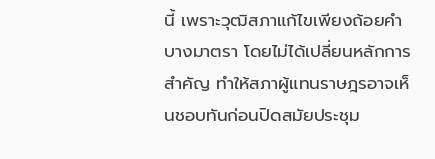นี้ เพราะวุฒิสภาแก้ไขเพียงถ้อยคำบางมาตรา โดยไม่ได้เปลี่ยนหลักการสำคัญ ทำให้สภาผู้แทนราษฎรอาจเห็นชอบทันก่อนปิดสมัยประชุม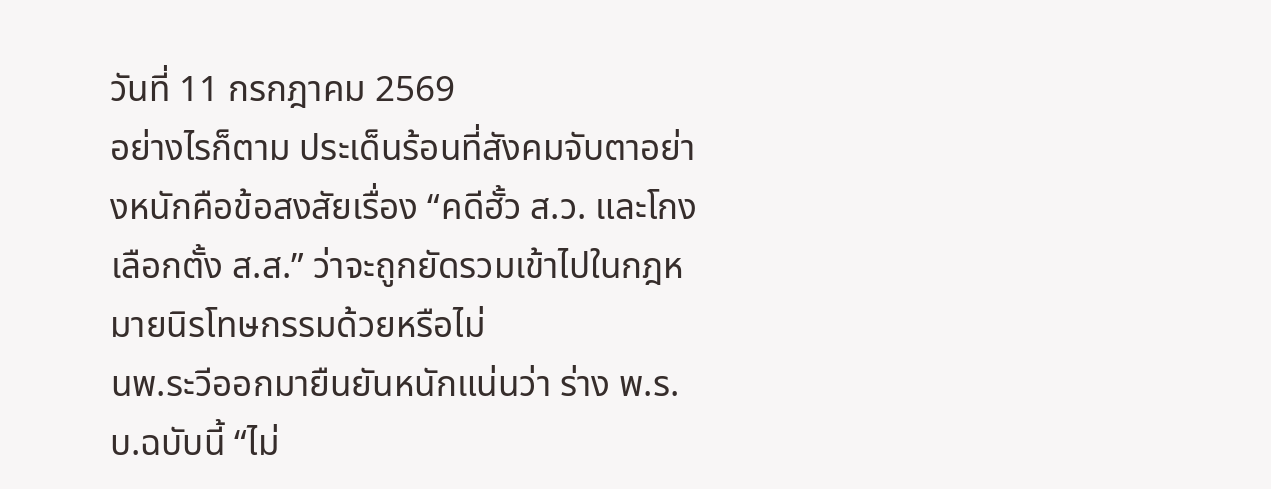วันที่ 11 กรกฎาคม 2569
อย่างไรก็ตาม ประเด็นร้อนที่สังคมจับตาอย่างหนักคือข้อสงสัยเรื่อง “คดีฮั้ว ส.ว. และโกงเลือกตั้ง ส.ส.” ว่าจะถูกยัดรวมเข้าไปในกฎหมายนิรโทษกรรมด้วยหรือไม่
นพ.ระวีออกมายืนยันหนักแน่นว่า ร่าง พ.ร.บ.ฉบับนี้ “ไม่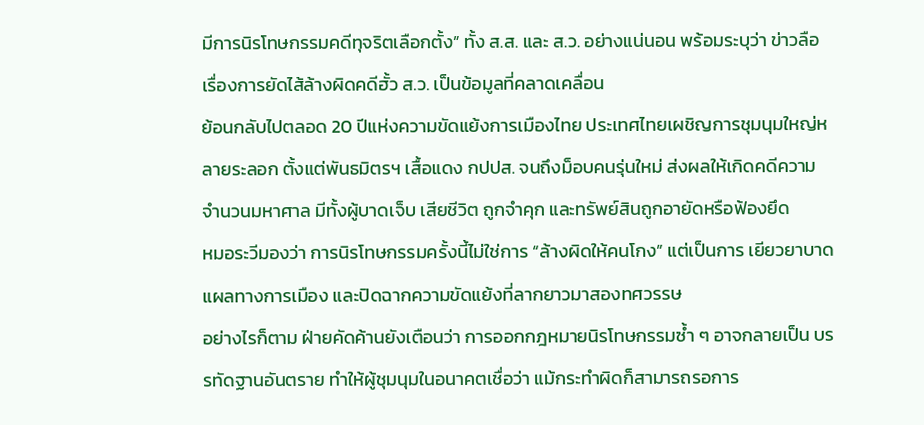มีการนิรโทษกรรมคดีทุจริตเลือกตั้ง” ทั้ง ส.ส. และ ส.ว. อย่างแน่นอน พร้อมระบุว่า ข่าวลือเรื่องการยัดไส้ล้างผิดคดีฮั้ว ส.ว. เป็นข้อมูลที่คลาดเคลื่อน
ย้อนกลับไปตลอด 20 ปีแห่งความขัดแย้งการเมืองไทย ประเทศไทยเผชิญการชุมนุมใหญ่หลายระลอก ตั้งแต่พันธมิตรฯ เสื้อแดง กปปส. จนถึงม็อบคนรุ่นใหม่ ส่งผลให้เกิดคดีความจำนวนมหาศาล มีทั้งผู้บาดเจ็บ เสียชีวิต ถูกจำคุก และทรัพย์สินถูกอายัดหรือฟ้องยึด
หมอระวีมองว่า การนิรโทษกรรมครั้งนี้ไม่ใช่การ “ล้างผิดให้คนโกง” แต่เป็นการ เยียวยาบาดแผลทางการเมือง และปิดฉากความขัดแย้งที่ลากยาวมาสองทศวรรษ
อย่างไรก็ตาม ฝ่ายคัดค้านยังเตือนว่า การออกกฎหมายนิรโทษกรรมซ้ำ ๆ อาจกลายเป็น บรรทัดฐานอันตราย ทำให้ผู้ชุมนุมในอนาคตเชื่อว่า แม้กระทำผิดก็สามารถรอการ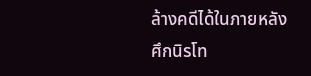ล้างคดีได้ในภายหลัง
ศึกนิรโท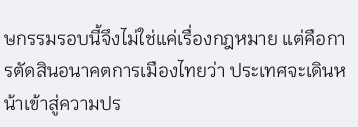ษกรรมรอบนี้จึงไม่ใช่แค่เรื่องกฎหมาย แต่คือการตัดสินอนาคตการเมืองไทยว่า ประเทศจะเดินหน้าเข้าสู่ความปร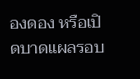องดอง หรือเปิดบาดแผลรอบ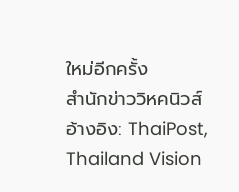ใหม่อีกครั้ง
สำนักข่าววิหคนิวส์
อ้างอิง: ThaiPost, Thailand Vision